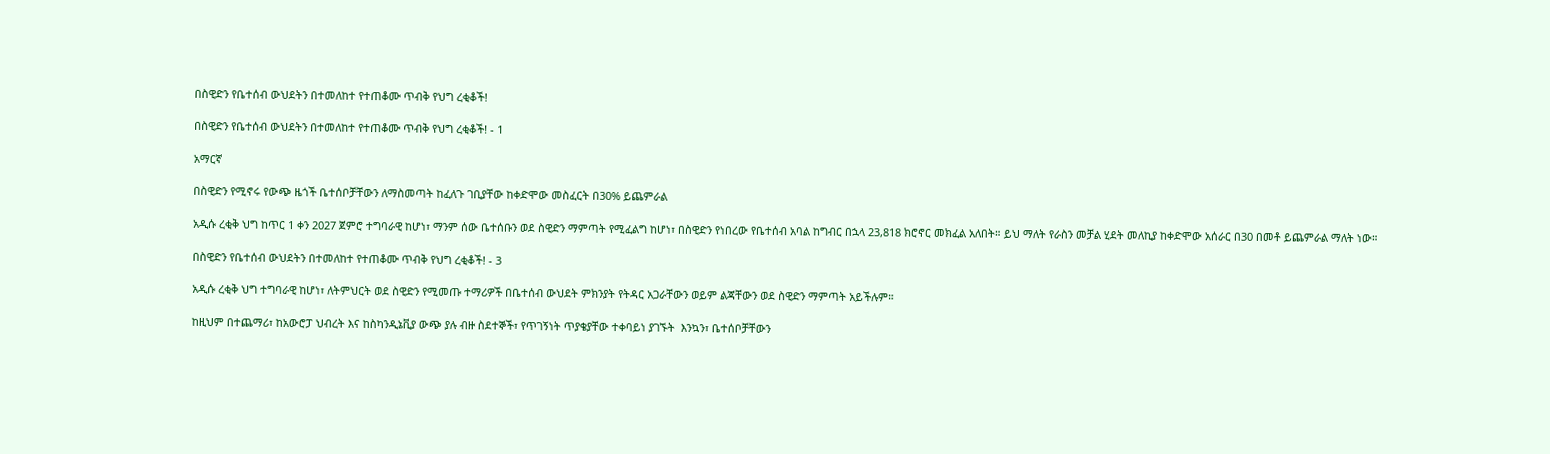በስዊድን የቤተሰብ ውህደትን በተመለከተ የተጠቆሙ ጥብቅ የህግ ረቂቆች!

በስዊድን የቤተሰብ ውህደትን በተመለከተ የተጠቆሙ ጥብቅ የህግ ረቂቆች! - 1

አማርኛ

በስዊድን የሚኖሩ የውጭ ዜጎች ቤተሰቦቻቸውን ለማስመጣት ከፈለጉ ገቢያቸው ከቀድሞው መስፈርት በ30% ይጨምራል

አዲሱ ረቂቅ ህግ ከጥር 1 ቀን 2027 ጀምሮ ተግባራዊ ከሆነ፣ ማንም ሰው ቤተሰቡን ወደ ስዊድን ማምጣት የሚፈልግ ከሆነ፣ በስዊድን የነበረው የቤተሰብ አባል ከግብር በኋላ 23,818 ክሮኖር መክፈል አለበት። ይህ ማለት የራስን መቻል ሂደት መለኪያ ከቀድሞው አሰራር በ30 በመቶ ይጨምራል ማለት ነው።

በስዊድን የቤተሰብ ውህደትን በተመለከተ የተጠቆሙ ጥብቅ የህግ ረቂቆች! - 3

አዲሱ ረቂቅ ህግ ተግባራዊ ከሆነ፣ ለትምህርት ወደ ስዊድን የሚመጡ ተማሪዎች በቤተሰብ ውህደት ምክንያት የትዳር አጋራቸውን ወይም ልጃቸውን ወደ ስዊድን ማምጣት አይችሉም።

ከዚህም በተጨማሪ፣ ከአውሮፓ ህብረት እና ከስካንዲኔቪያ ውጭ ያሉ ብዙ ስደተኞች፣ የጥገኝነት ጥያቄያቸው ተቀባይነ ያገኙት  እንኳን፣ ቤተሰቦቻቸውን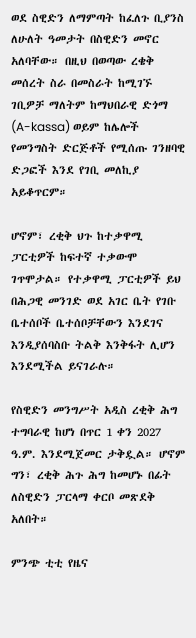ወደ ስዊድን ለማምጣት ከፈለጉ ቢያንስ ለሁለት ዓመታት በስዊድን መኖር አለባቸው። በዚህ በወጣው ረቄቅ መሰረት ስራ በመስራት ከሚገኙ ገቢዎቻ ማለትም ከማህበራዊ ድጎማ (A-kassa) ወይም ከሌሎች የመንግስት ድርጅቶች የሚሰጡ ገንዘባዊ ድጋፎች እንደ የገቢ መለኪያ አይቆጥርም።

ሆኖም፣ ረቂቅ ህጉ ከተቃዋሚ ፓርቲዎች ከፍተኛ ተቃውሞ ገጥሞታል። የተቃዋሚ ፓርቲዎች ይህ በሕጋዊ መንገድ ወደ አገር ቤት የገቡ ቤተሰቦች ቤተሰቦቻቸውን እንደገና እንዲያሰባስቡ ትልቅ እንቅፋት ሊሆን እንደሚችል ይናገራሉ።

የስዊድን መንግሥት አዲስ ረቂቅ ሕግ ተግባራዊ ከሆነ በጥር 1 ቀን 2027 ዓ.ም. እንደሚጀመር ታቅዷል። ሆኖም ግን፣ ረቂቅ ሕጉ ሕግ ከመሆኑ በፊት ለስዊድን ፓርላማ ቀርቦ መጽደቅ አለበት።

ምንጭ ቲቲ የዜና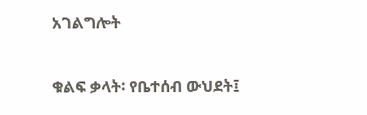አገልግሎት

ቁልፍ ቃላት፡ የቤተሰብ ውህደት፤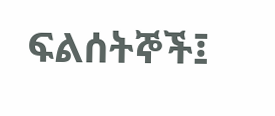ፍልሰትኞች፤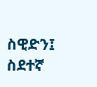ስዊድን፤ ስደተኛ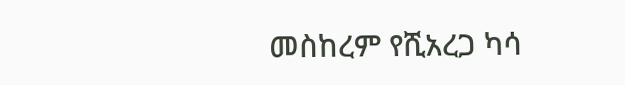መስከረም የሺአረጋ ካሳ